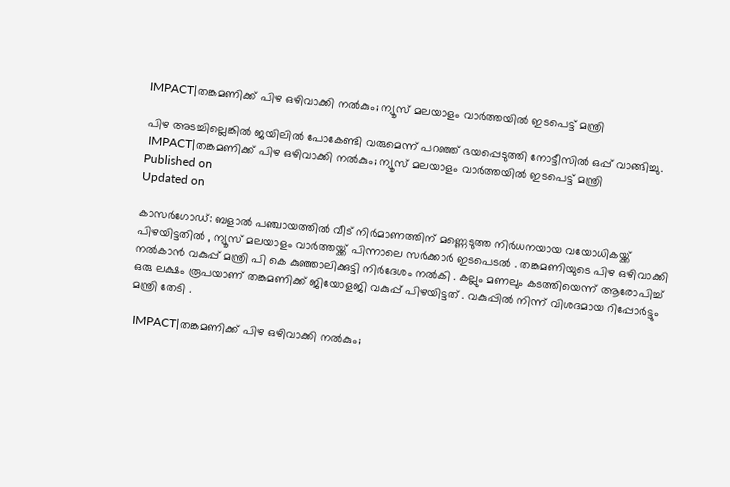IMPACT|തങ്കമണിക്ക് പിഴ ഒഴിവാക്കി നൽകും; ന്യൂസ് മലയാളം വാർത്തയിൽ ഇടപെട്ട് മന്ത്രി

പിഴ അടച്ചില്ലെങ്കിൽ ജയിലിൽ പോകേണ്ടി വരുമെന്ന് പറഞ്ഞ് ഭയപ്പെടുത്തി നോട്ടീസിൽ ഒപ്പ് വാങ്ങിച്ചു.
 IMPACT|തങ്കമണിക്ക് പിഴ ഒഴിവാക്കി നൽകും; ന്യൂസ് മലയാളം വാർത്തയിൽ ഇടപെട്ട് മന്ത്രി
Published on
Updated on

കാസർഗോഡ്: ബളാൽ പഞ്ചായത്തിൽ വീട് നിർമാണത്തിന് മണ്ണെടുത്ത നിർധനയായ വയോധികയ്ക്ക് പിഴയിട്ടതിൽ , ന്യൂസ് മലയാളം വാർത്തയ്ക്ക് പിന്നാലെ സർക്കാർ ഇടപെടൽ . തങ്കമണിയുടെ പിഴ ഒഴിവാക്കി നൽകാൻ വകുപ്പ് മന്ത്രി പി കെ കുഞ്ഞാലിക്കുട്ടി നിർദേശം നൽകി . കല്ലും മണലും കടത്തിയെന്ന് ആരോപിച്ച് ഒരു ലക്ഷം രൂപയാണ് തങ്കമണിക്ക് ജിയോളജി വകുപ്പ് പിഴയിട്ടത് . വകുപ്പിൽ നിന്ന് വിശദമായ റിപ്പോർട്ടും മന്ത്രി തേടി .

 IMPACT|തങ്കമണിക്ക് പിഴ ഒഴിവാക്കി നൽകും;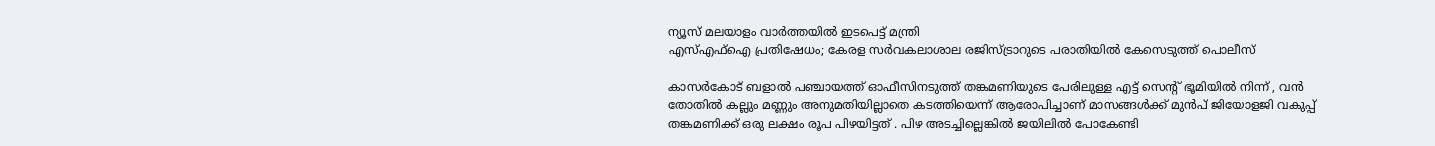ന്യൂസ് മലയാളം വാർത്തയിൽ ഇടപെട്ട് മന്ത്രി
എസ്എഫ്ഐ പ്രതിഷേധം; കേരള സർവകലാശാല രജിസ്ട്രാറുടെ പരാതിയിൽ കേസെടുത്ത് പൊലീസ്

കാസർകോട് ബളാൽ പഞ്ചായത്ത് ഓഫീസിനടുത്ത് തങ്കമണിയുടെ പേരിലുള്ള എട്ട് സെന്റ് ഭൂമിയിൽ നിന്ന് , വൻ തോതിൽ കല്ലും മണ്ണും അനുമതിയില്ലാതെ കടത്തിയെന്ന് ആരോപിച്ചാണ് മാസങ്ങൾക്ക് മുൻപ് ജിയോളജി വകുപ്പ് തങ്കമണിക്ക് ഒരു ലക്ഷം രൂപ പിഴയിട്ടത് . പിഴ അടച്ചില്ലെങ്കിൽ ജയിലിൽ പോകേണ്ടി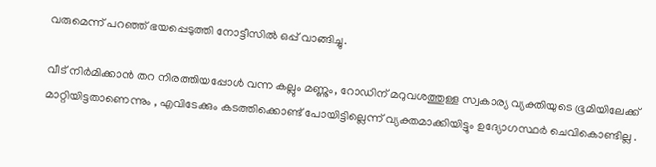വരുമെന്ന് പറഞ്ഞ് ഭയപ്പെടുത്തി നോട്ടീസിൽ ഒപ്പ് വാങ്ങിച്ചു.

വീട് നിർമിക്കാൻ തറ നിരത്തിയപ്പോൾ വന്ന കല്ലും മണ്ണും, റോഡിന് മറുവശത്തുള്ള സ്വകാര്യ വ്യക്തിയുടെ ഭൂമിയിലേക്ക് മാറ്റിയിട്ടതാണെന്നും , എവിടേക്കും കടത്തിക്കൊണ്ട് പോയിട്ടില്ലെന്ന് വ്യക്തമാക്കിയിട്ടും ഉദ്യോഗസ്ഥർ ചെവികൊണ്ടില്ല .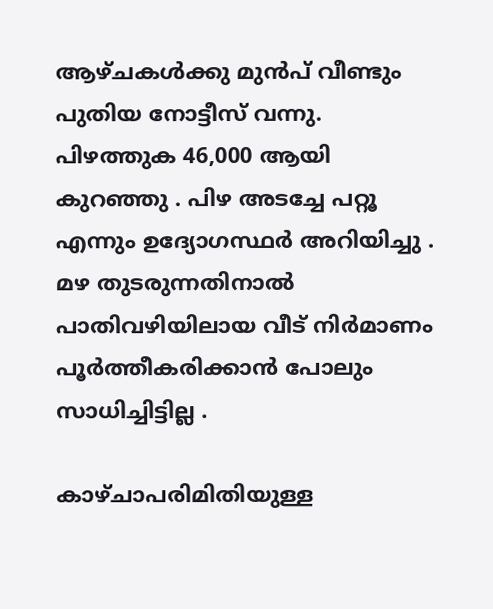ആഴ്ചകൾക്കു മുൻപ് വീണ്ടും പുതിയ നോട്ടീസ് വന്നു. പിഴത്തുക 46,000 ആയി കുറഞ്ഞു . പിഴ അടച്ചേ പറ്റൂ എന്നും ഉദ്യോഗസ്ഥർ അറിയിച്ചു . മഴ തുടരുന്നതിനാൽ പാതിവഴിയിലായ വീട് നിർമാണം പൂർത്തീകരിക്കാൻ പോലും സാധിച്ചിട്ടില്ല .

കാഴ്ചാപരിമിതിയുള്ള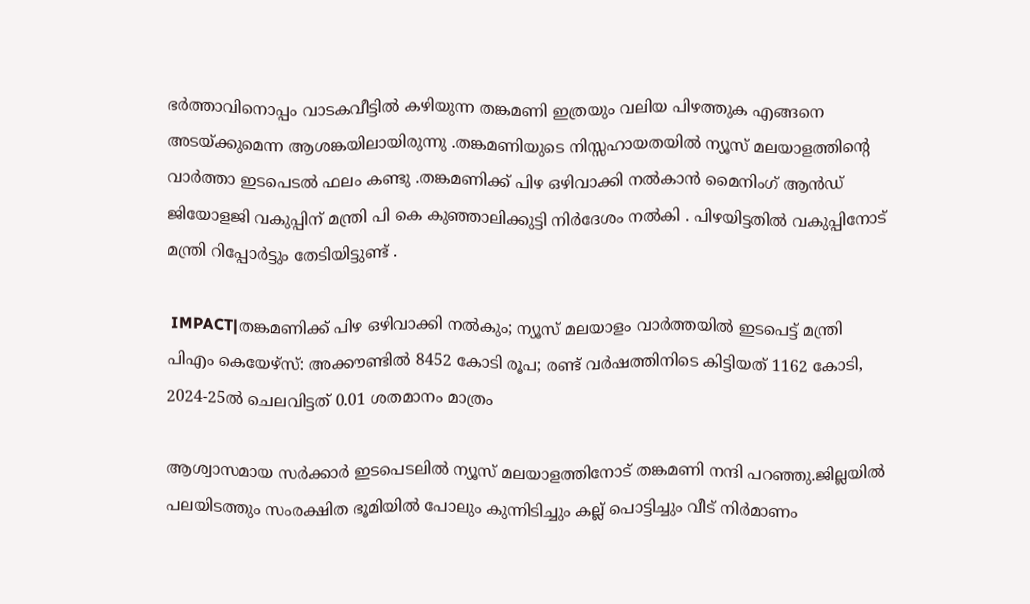ഭർത്താവിനൊപ്പം വാടകവീട്ടിൽ കഴിയുന്ന തങ്കമണി ഇത്രയും വലിയ പിഴത്തുക എങ്ങനെ അടയ്ക്കുമെന്ന ആശങ്കയിലായിരുന്നു .തങ്കമണിയുടെ നിസ്സഹായതയിൽ ന്യൂസ് മലയാളത്തിന്റെ വാർത്താ ഇടപെടൽ ഫലം കണ്ടു .തങ്കമണിക്ക് പിഴ ഒഴിവാക്കി നൽകാൻ മൈനിംഗ് ആൻഡ് ജിയോളജി വകുപ്പിന് മന്ത്രി പി കെ കുഞ്ഞാലിക്കുട്ടി നിർദേശം നൽകി . പിഴയിട്ടതിൽ വകുപ്പിനോട് മന്ത്രി റിപ്പോർട്ടും തേടിയിട്ടുണ്ട് .

 IMPACT|തങ്കമണിക്ക് പിഴ ഒഴിവാക്കി നൽകും; ന്യൂസ് മലയാളം വാർത്തയിൽ ഇടപെട്ട് മന്ത്രി
പിഎം കെയേഴ്സ്: അക്കൗണ്ടില്‍ 8452 കോടി രൂപ; രണ്ട് വര്‍ഷത്തിനിടെ കിട്ടിയത് 1162 കോടി, 2024-25ല്‍ ചെലവിട്ടത് 0.01 ശതമാനം മാത്രം

ആശ്വാസമായ സർക്കാർ ഇടപെടലിൽ ന്യൂസ് മലയാളത്തിനോട് തങ്കമണി നന്ദി പറഞ്ഞു.ജില്ലയിൽ പലയിടത്തും സംരക്ഷിത ഭൂമിയിൽ പോലും കുന്നിടിച്ചും കല്ല് പൊട്ടിച്ചും വീട് നിർമാണം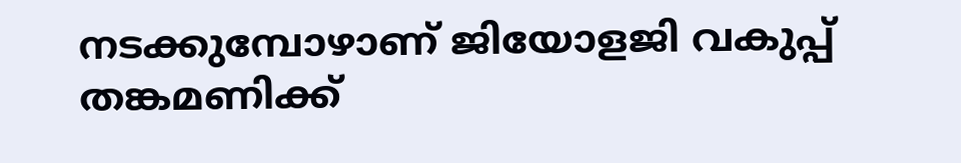നടക്കുമ്പോഴാണ് ജിയോളജി വകുപ്പ് തങ്കമണിക്ക്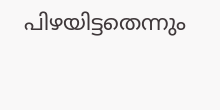പിഴയിട്ടതെന്നും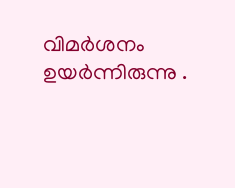വിമർശനം ഉയർന്നിരുന്നു .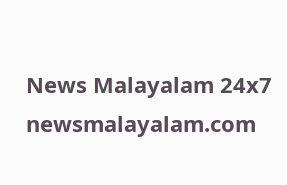News Malayalam 24x7
newsmalayalam.com